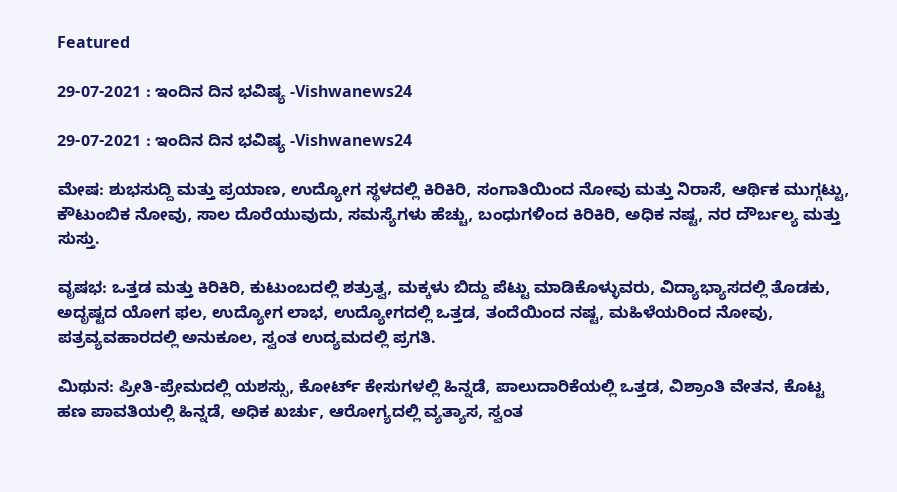Featured

29-07-2021 : ಇಂದಿನ ದಿನ ಭವಿಷ್ಯ -Vishwanews24

29-07-2021 : ಇಂದಿನ ದಿನ ಭವಿಷ್ಯ -Vishwanews24

ಮೇಷ: ಶುಭಸುದ್ದಿ ಮತ್ತು ಪ್ರಯಾಣ, ಉದ್ಯೋಗ ಸ್ಥಳದಲ್ಲಿ ಕಿರಿಕಿರಿ, ಸಂಗಾತಿಯಿಂದ ನೋವು ಮತ್ತು ನಿರಾಸೆ, ಆರ್ಥಿಕ ಮುಗ್ಗಟ್ಟು, ಕೌಟುಂಬಿಕ ನೋವು, ಸಾಲ ದೊರೆಯುವುದು, ಸಮಸ್ಯೆಗಳು ಹೆಚ್ಚು, ಬಂಧುಗಳಿಂದ ಕಿರಿಕಿರಿ, ಅಧಿಕ ನಷ್ಟ, ನರ ದೌರ್ಬಲ್ಯ ಮತ್ತು ಸುಸ್ತು.

ವೃಷಭ: ಒತ್ತಡ ಮತ್ತು ಕಿರಿಕಿರಿ, ಕುಟುಂಬದಲ್ಲಿ ಶತ್ರುತ್ವ, ಮಕ್ಕಳು ಬಿದ್ದು ಪೆಟ್ಟು ಮಾಡಿಕೊಳ್ಳುವರು, ವಿದ್ಯಾಭ್ಯಾಸದಲ್ಲಿ ತೊಡಕು, ಅದೃಷ್ಟದ ಯೋಗ ಫಲ, ಉದ್ಯೋಗ ಲಾಭ, ಉದ್ಯೋಗದಲ್ಲಿ ಒತ್ತಡ, ತಂದೆಯಿಂದ ನಷ್ಟ, ಮಹಿಳೆಯರಿಂದ ನೋವು, ಪತ್ರವ್ಯವಹಾರದಲ್ಲಿ ಅನುಕೂಲ, ಸ್ವಂತ ಉದ್ಯಮದಲ್ಲಿ ಪ್ರಗತಿ.

ಮಿಥುನ: ಪ್ರೀತಿ-ಪ್ರೇಮದಲ್ಲಿ ಯಶಸ್ಸು, ಕೋರ್ಟ್ ಕೇಸುಗಳಲ್ಲಿ ಹಿನ್ನಡೆ, ಪಾಲುದಾರಿಕೆಯಲ್ಲಿ ಒತ್ತಡ, ವಿಶ್ರಾಂತಿ ವೇತನ, ಕೊಟ್ಟ ಹಣ ಪಾವತಿಯಲ್ಲಿ ಹಿನ್ನಡೆ, ಅಧಿಕ ಖರ್ಚು, ಆರೋಗ್ಯದಲ್ಲಿ ವ್ಯತ್ಯಾಸ, ಸ್ವಂತ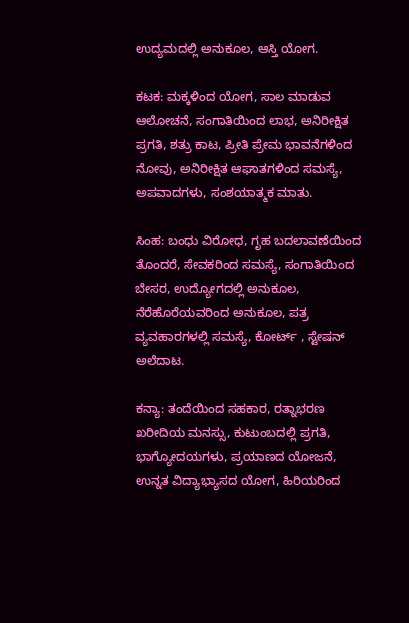ಉದ್ಯಮದಲ್ಲಿ ಅನುಕೂಲ, ಆಸ್ತಿ ಯೋಗ.

ಕಟಕ: ಮಕ್ಕಳಿಂದ ಯೋಗ, ಸಾಲ ಮಾಡುವ ಆಲೋಚನೆ, ಸಂಗಾತಿಯಿಂದ ಲಾಭ, ಅನಿರೀಕ್ಷಿತ ಪ್ರಗತಿ, ಶತ್ರು ಕಾಟ, ಪ್ರೀತಿ ಪ್ರೇಮ ಭಾವನೆಗಳಿಂದ ನೋವು, ಅನಿರೀಕ್ಷಿತ ಆಘಾತಗಳಿಂದ ಸಮಸ್ಯೆ, ಅಪವಾದಗಳು, ಸಂಶಯಾತ್ಮಕ ಮಾತು.

ಸಿಂಹ: ಬಂಧು ವಿರೋಧ, ಗೃಹ ಬದಲಾವಣೆಯಿಂದ ತೊಂದರೆ, ಸೇವಕರಿಂದ ಸಮಸ್ಯೆ, ಸಂಗಾತಿಯಿಂದ ಬೇಸರ, ಉದ್ಯೋಗದಲ್ಲಿ ಅನುಕೂಲ, ನೆರೆಹೊರೆಯವರಿಂದ ಅನುಕೂಲ, ಪತ್ರ ವ್ಯವಹಾರಗಳಲ್ಲಿ ಸಮಸ್ಯೆ, ಕೋರ್ಟ್ , ಸ್ಟೇಷನ್ ಅಲೆದಾಟ.

ಕನ್ಯಾ: ತಂದೆಯಿಂದ ಸಹಕಾರ, ರತ್ನಾಭರಣ ಖರೀದಿಯ ಮನಸ್ಸು, ಕುಟುಂಬದಲ್ಲಿ ಪ್ರಗತಿ, ಭಾಗ್ಯೋದಯಗಳು, ಪ್ರಯಾಣದ ಯೋಜನೆ, ಉನ್ನತ ವಿದ್ಯಾಭ್ಯಾಸದ ಯೋಗ, ಹಿರಿಯರಿಂದ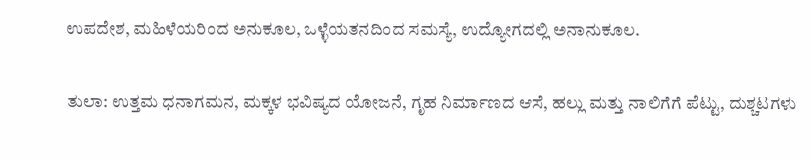ಉಪದೇಶ, ಮಹಿಳೆಯರಿಂದ ಅನುಕೂಲ, ಒಳ್ಳೆಯತನದಿಂದ ಸಮಸ್ಯೆ, ಉದ್ಯೋಗದಲ್ಲಿ ಅನಾನುಕೂಲ.

ತುಲಾ: ಉತ್ತಮ ಧನಾಗಮನ, ಮಕ್ಕಳ ಭವಿಷ್ಯದ ಯೋಜನೆ, ಗೃಹ ನಿರ್ಮಾಣದ ಆಸೆ, ಹಲ್ಲು ಮತ್ತು ನಾಲಿಗೆಗೆ ಪೆಟ್ಟು, ದುಶ್ಚಟಗಳು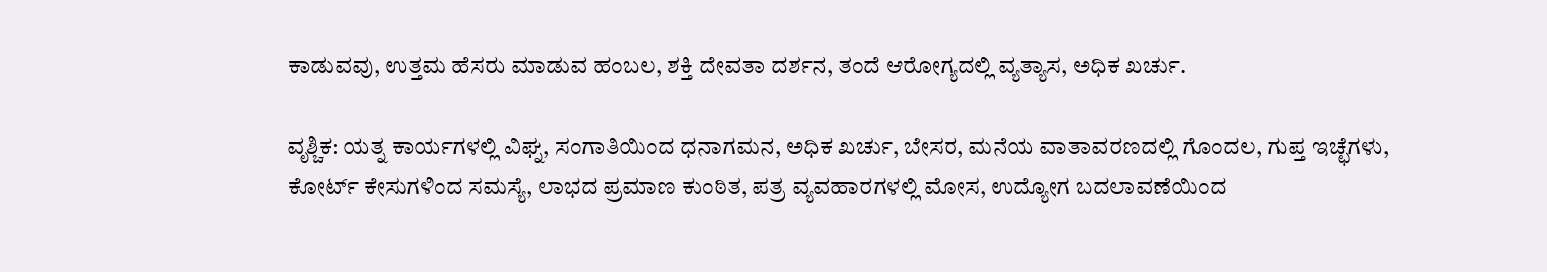ಕಾಡುವವು, ಉತ್ತಮ ಹೆಸರು ಮಾಡುವ ಹಂಬಲ, ಶಕ್ತಿ ದೇವತಾ ದರ್ಶನ, ತಂದೆ ಆರೋಗ್ಯದಲ್ಲಿ ವ್ಯತ್ಯಾಸ, ಅಧಿಕ ಖರ್ಚು.

ವೃಶ್ಚಿಕ: ಯತ್ನ ಕಾರ್ಯಗಳಲ್ಲಿ ವಿಘ್ನ, ಸಂಗಾತಿಯಿಂದ ಧನಾಗಮನ, ಅಧಿಕ ಖರ್ಚು, ಬೇಸರ, ಮನೆಯ ವಾತಾವರಣದಲ್ಲಿ ಗೊಂದಲ, ಗುಪ್ತ ಇಚ್ಛೆಗಳು, ಕೋರ್ಟ್ ಕೇಸುಗಳಿಂದ ಸಮಸ್ಯೆ, ಲಾಭದ ಪ್ರಮಾಣ ಕುಂಠಿತ, ಪತ್ರ ವ್ಯವಹಾರಗಳಲ್ಲಿ ಮೋಸ, ಉದ್ಯೋಗ ಬದಲಾವಣೆಯಿಂದ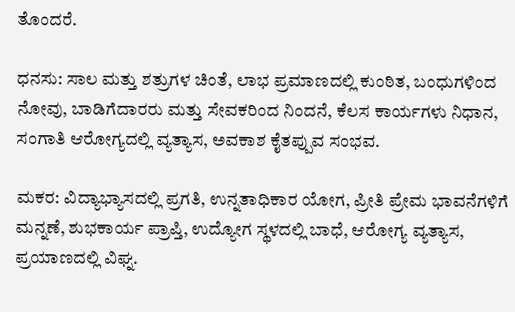ತೊಂದರೆ.

ಧನಸು: ಸಾಲ ಮತ್ತು ಶತ್ರುಗಳ ಚಿಂತೆ, ಲಾಭ ಪ್ರಮಾಣದಲ್ಲಿ ಕುಂಠಿತ, ಬಂಧುಗಳಿಂದ ನೋವು, ಬಾಡಿಗೆದಾರರು ಮತ್ತು ಸೇವಕರಿಂದ ನಿಂದನೆ, ಕೆಲಸ ಕಾರ್ಯಗಳು ನಿಧಾನ, ಸಂಗಾತಿ ಆರೋಗ್ಯದಲ್ಲಿ ವ್ಯತ್ಯಾಸ, ಅವಕಾಶ ಕೈತಪ್ಪುವ ಸಂಭವ.

ಮಕರ: ವಿದ್ಯಾಭ್ಯಾಸದಲ್ಲಿ ಪ್ರಗತಿ, ಉನ್ನತಾಧಿಕಾರ ಯೋಗ, ಪ್ರೀತಿ ಪ್ರೇಮ ಭಾವನೆಗಳಿಗೆ ಮನ್ನಣೆ, ಶುಭಕಾರ್ಯ ಪ್ರಾಪ್ತಿ, ಉದ್ಯೋಗ ಸ್ಥಳದಲ್ಲಿ ಬಾಧೆ, ಆರೋಗ್ಯ ವ್ಯತ್ಯಾಸ, ಪ್ರಯಾಣದಲ್ಲಿ ವಿಘ್ನ.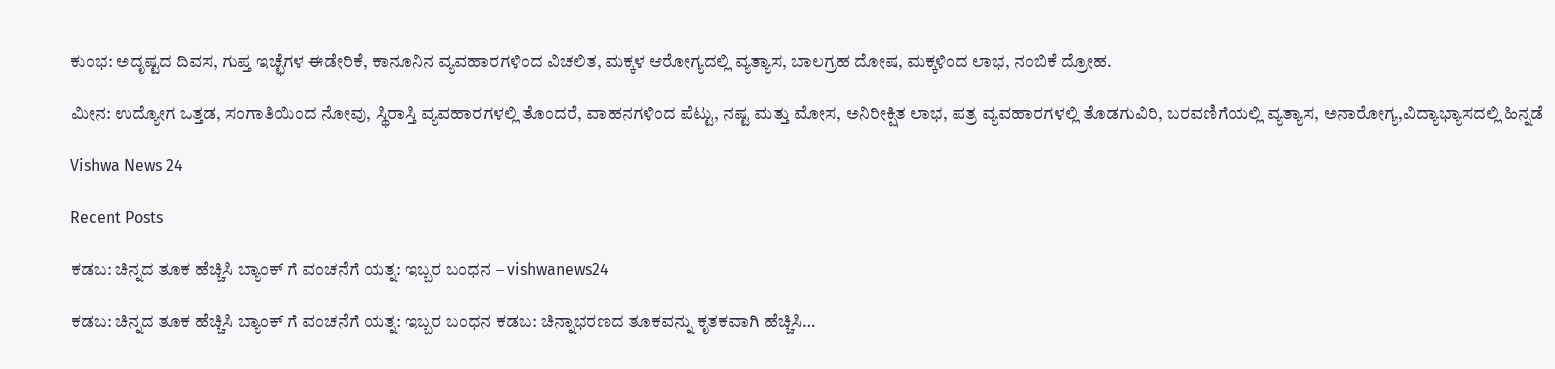ಕುಂಭ: ಅದೃಷ್ಟದ ದಿವಸ, ಗುಪ್ತ ಇಚ್ಛೆಗಳ ಈಡೇರಿಕೆ, ಕಾನೂನಿನ ವ್ಯವಹಾರಗಳಿಂದ ವಿಚಲಿತ, ಮಕ್ಕಳ ಆರೋಗ್ಯದಲ್ಲಿ ವ್ಯತ್ಯಾಸ, ಬಾಲಗ್ರಹ ದೋಷ, ಮಕ್ಕಳಿಂದ ಲಾಭ, ನಂಬಿಕೆ ದ್ರೋಹ.

ಮೀನ: ಉದ್ಯೋಗ ಒತ್ತಡ, ಸಂಗಾತಿಯಿಂದ ನೋವು, ಸ್ಥಿರಾಸ್ತಿ ವ್ಯವಹಾರಗಳಲ್ಲಿ ತೊಂದರೆ, ವಾಹನಗಳಿಂದ ಪೆಟ್ಟು, ನಷ್ಟ ಮತ್ತು ಮೋಸ, ಅನಿರೀಕ್ಷಿತ ಲಾಭ, ಪತ್ರ ವ್ಯವಹಾರಗಳಲ್ಲಿ ತೊಡಗುವಿರಿ, ಬರವಣಿಗೆಯಲ್ಲಿ ವ್ಯತ್ಯಾಸ, ಅನಾರೋಗ್ಯ,ವಿದ್ಯಾಭ್ಯಾಸದಲ್ಲಿ ಹಿನ್ನಡೆ

Vishwa News 24

Recent Posts

ಕಡಬ: ಚಿನ್ನದ ತೂಕ ಹೆಚ್ಚಿಸಿ ಬ್ಯಾಂಕ್‌ ಗೆ ವಂಚನೆಗೆ ಯತ್ನ: ಇಬ್ಬರ ಬಂಧನ – vishwanews24

ಕಡಬ: ಚಿನ್ನದ ತೂಕ ಹೆಚ್ಚಿಸಿ ಬ್ಯಾಂಕ್‌ ಗೆ ವಂಚನೆಗೆ ಯತ್ನ: ಇಬ್ಬರ ಬಂಧನ ಕಡಬ: ಚಿನ್ನಾಭರಣದ ತೂಕವನ್ನು ಕೃತಕವಾಗಿ ಹೆಚ್ಚಿಸಿ…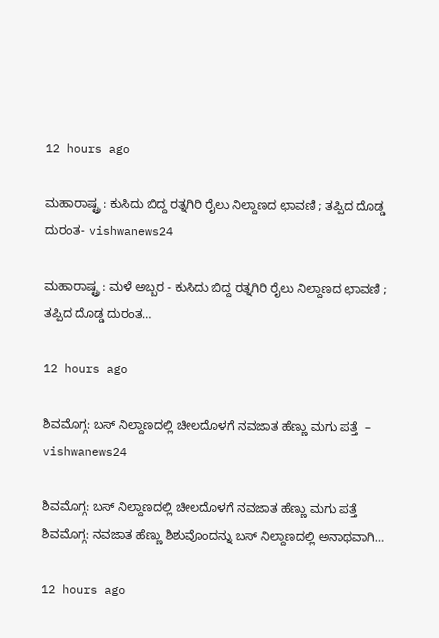12 hours ago

ಮಹಾರಾಷ್ಟ್ರ : ಕುಸಿದು ಬಿದ್ದ ರತ್ನಗಿರಿ ರೈಲು ನಿಲ್ದಾಣದ ಛಾವಣಿ ; ತಪ್ಪಿದ ದೊಡ್ಡ ದುರಂತ- vishwanews24

ಮಹಾರಾಷ್ಟ್ರ : ಮಳೆ ಅಬ್ಬರ - ಕುಸಿದು ಬಿದ್ದ ರತ್ನಗಿರಿ ರೈಲು ನಿಲ್ದಾಣದ ಛಾವಣಿ ; ತಪ್ಪಿದ ದೊಡ್ಡ ದುರಂತ…

12 hours ago

ಶಿವಮೊಗ್ಗ: ಬಸ್ ನಿಲ್ದಾಣದಲ್ಲಿ ಚೀಲದೊಳಗೆ ನವಜಾತ ಹೆಣ್ಣು ಮಗು ಪತ್ತೆ  – vishwanews24

ಶಿವಮೊಗ್ಗ: ಬಸ್ ನಿಲ್ದಾಣದಲ್ಲಿ ಚೀಲದೊಳಗೆ ನವಜಾತ ಹೆಣ್ಣು ಮಗು ಪತ್ತೆ  ಶಿವಮೊಗ್ಗ: ನವಜಾತ ಹೆಣ್ಣು ಶಿಶುವೊಂದನ್ನು ಬಸ್ ನಿಲ್ದಾಣದಲ್ಲಿ ಅನಾಥವಾಗಿ…

12 hours ago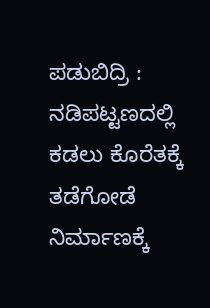ಪಡುಬಿದ್ರಿ : ನಡಿಪಟ್ಟಣದಲ್ಲಿ ಕಡಲು ಕೊರೆತಕ್ಕೆ ತಡೆಗೋಡೆ ನಿರ್ಮಾಣಕ್ಕೆ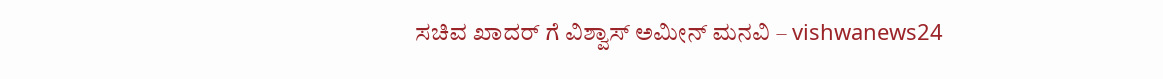ಸಚಿವ ಖಾದರ್ ಗೆ ವಿಶ್ವಾಸ್ ಅಮೀನ್ ಮನವಿ – vishwanews24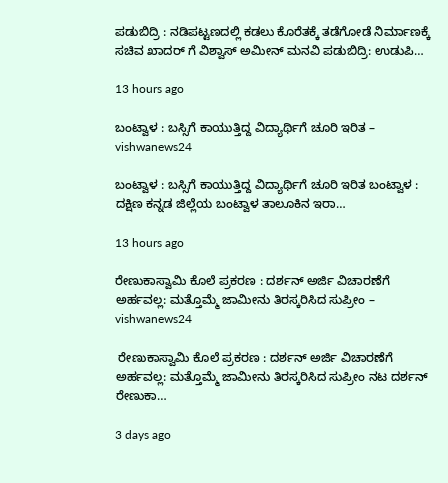ಪಡುಬಿದ್ರಿ : ನಡಿಪಟ್ಟಣದಲ್ಲಿ ಕಡಲು ಕೊರೆತಕ್ಕೆ ತಡೆಗೋಡೆ ನಿರ್ಮಾಣಕ್ಕೆ ಸಚಿವ ಖಾದರ್ ಗೆ ವಿಶ್ವಾಸ್ ಅಮೀನ್ ಮನವಿ ಪಡುಬಿದ್ರಿ: ಉಡುಪಿ…

13 hours ago

ಬಂಟ್ವಾಳ : ಬಸ್ಸಿಗೆ ಕಾಯುತ್ತಿದ್ದ ವಿದ್ಯಾರ್ಥಿಗೆ ಚೂರಿ ಇರಿತ – vishwanews24

ಬಂಟ್ವಾಳ : ಬಸ್ಸಿಗೆ ಕಾಯುತ್ತಿದ್ದ ವಿದ್ಯಾರ್ಥಿಗೆ ಚೂರಿ ಇರಿತ ಬಂಟ್ವಾಳ : ದಕ್ಷಿಣ ಕನ್ನಡ ಜಿಲ್ಲೆಯ ಬಂಟ್ವಾಳ ತಾಲೂಕಿನ ಇರಾ…

13 hours ago

ರೇಣುಕಾಸ್ವಾಮಿ ಕೊಲೆ ಪ್ರಕರಣ : ದರ್ಶನ್ ಅರ್ಜಿ ವಿಚಾರಣೆಗೆ ಅರ್ಹವಲ್ಲ: ಮತ್ತೊಮ್ಮೆ ಜಾಮೀನು ತಿರಸ್ಕರಿಸಿದ ಸುಪ್ರೀಂ – vishwanews24

 ರೇಣುಕಾಸ್ವಾಮಿ ಕೊಲೆ ಪ್ರಕರಣ : ದರ್ಶನ್ ಅರ್ಜಿ ವಿಚಾರಣೆಗೆ ಅರ್ಹವಲ್ಲ: ಮತ್ತೊಮ್ಮೆ ಜಾಮೀನು ತಿರಸ್ಕರಿಸಿದ ಸುಪ್ರೀಂ ನಟ ದರ್ಶನ್ ರೇಣುಕಾ…

3 days ago